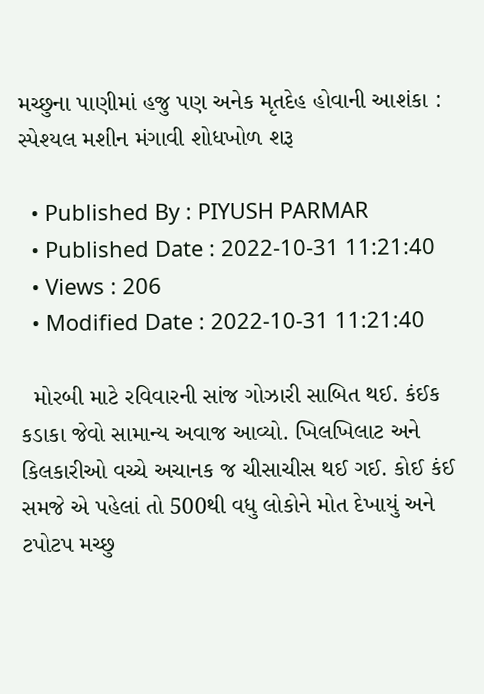મચ્છુના પાણીમાં હજુ પણ અનેક મૃતદેહ હોવાની આશંકા : સ્પેશ્યલ મશીન મંગાવી શોધખોળ શરૂ

  • Published By : PIYUSH PARMAR
  • Published Date : 2022-10-31 11:21:40
  • Views : 206
  • Modified Date : 2022-10-31 11:21:40

  મોરબી માટે રવિવારની સાંજ ગોઝારી સાબિત થઈ. કંઈક કડાકા જેવો સામાન્ય અવાજ આવ્યો. ખિલખિલાટ અને કિલકારીઓ વચ્ચે અચાનક જ ચીસાચીસ થઈ ગઈ. કોઈ કંઈ સમજે એ પહેલાં તો 500થી વધુ લોકોને મોત દેખાયું અને ટપોટપ મચ્છુ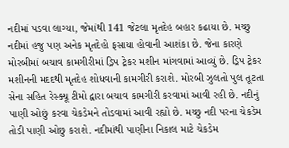નદીમાં પડવા લાગ્યા, જેમાંથી 141 જેટલા મૃતદેહ બહાર કઢાયા છે. મચ્છુ નદીમાં હજુ પણ અનેક મૃતદેહો ફસાયા હોવાની આશંકા છે. જેના કારણે મોરબીમાં બચાવ કામગીરીમાં ડ્રિપ ટ્રેકર મશીન માંગવામાં આવ્યું છે. ડ્રિપ ટ્રેકર મશીનની મદદથી મૃતદેહ શોધવાની કામગીરી કરાશે. મોરબી ઝુલતો પુલ તૂટતા સેના સહિત રેસ્ક્યૂ ટીમો દ્વારા બચાવ કામગીરી કરવામાં આવી રહી છે. નદીનું પાણી ઓછું કરવા ચેકડેમને તોડવામાં આવી રહ્યો છે. મચ્છુ નદી પરના ચેકડેમ તોડી પાણી ઓછુ કરાશે. નદીમાંથી પાણીના નિકાલ માટે ચેકડેમ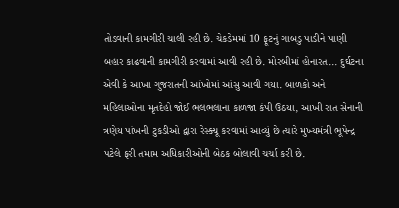તોડવાની કામગીરી ચાલી રહી છે. ચેકડેમમાં 10 ફૂટનું ગાબડુ પાડીને પાણી બહાર કાઢવાની કામગીરી કરવામાં આવી રહી છે. મોરબીમાં હોનારત... દુર્ઘટના એવી કે આખા ગુજરાતની આંખોમાં આંસુ આવી ગયા. બાળકો અને મહિલાઓના મૃતદેહો જોઈ ભલભલાના કાળજા કંપી ઉઠયા, આખી રાત સેનાની ત્રણેય પાંખની ટુકડીઓ દ્વારા રેસ્ક્યૂ કરવામાં આવ્યું છે ત્યારે મુખ્યમંત્રી ભૂપેન્દ્ર પટેલે ફરી તમામ અધિકારીઓની બેઠક બોલાવી ચર્ચા કરી છે.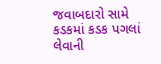જવાબદારો સામે કડકમાં કડક પગલાં લેવાની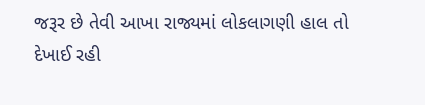જરૂર છે તેવી આખા રાજ્યમાં લોકલાગણી હાલ તો દેખાઈ રહી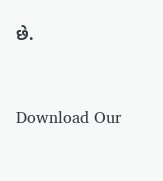છે.



Download Our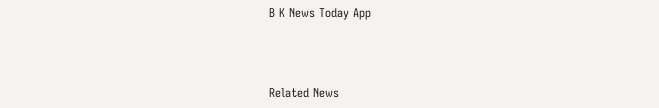B K News Today App



Related News